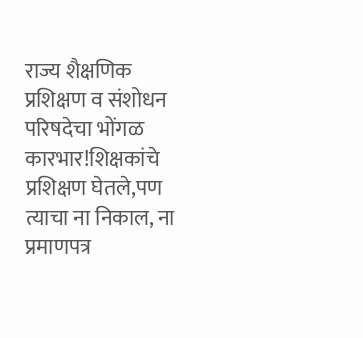राज्य शैक्षणिक प्रशिक्षण व संशोधन परिषदेचा भोंगळ कारभार!शिक्षकांचे प्रशिक्षण घेतले,पण त्याचा ना निकाल, ना प्रमाणपत्र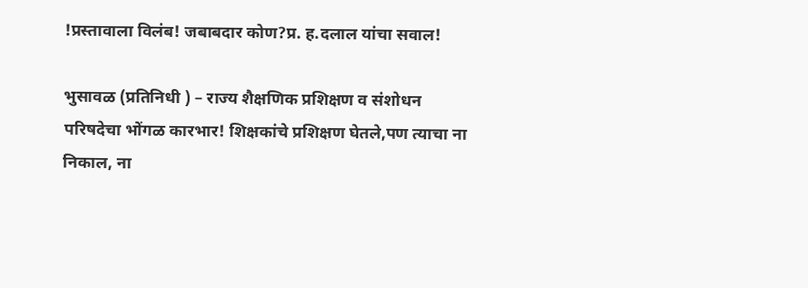!प्रस्तावाला विलंब! जबाबदार कोण?प्र. ह.दलाल यांचा सवाल!

भुसावळ (प्रतिनिधी ) – राज्य शैक्षणिक प्रशिक्षण व संशोधन परिषदेचा भोंगळ कारभार! शिक्षकांचे प्रशिक्षण घेतले,पण त्याचा ना निकाल, ना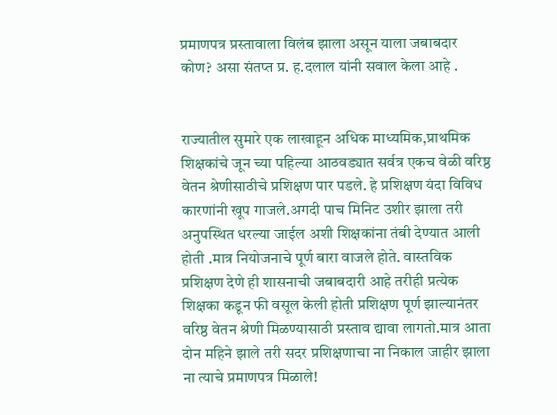प्रमाणपत्र प्रस्तावाला विलंब झाला असून याला जबाबदार कोण? असा संतप्त प्र. ह.दलाल यांनी सवाल केला आहे .


राज्यातील सुमारे एक लाखाहून अधिक माध्यमिक,प्राथमिक शिक्षकांचे जून च्या पहिल्या आठवड्यात सर्वत्र एकच वेळी वरिष्ठ वेतन श्रेणीसाठीचे प्रशिक्षण पार पडले. हे प्रशिक्षण यंदा विविध कारणांनी खूप गाजले.अगदी पाच मिनिट उशीर झाला तरी अनुपस्थित धरल्या जाईल अशी शिक्षकांना तंबी देण्यात आली होती .मात्र नियोजनाचे पूर्ण बारा वाजले होते. वास्तविक प्रशिक्षण देणे ही शासनाची जबाबदारी आहे तरीही प्रत्येक शिक्षका कडून फी वसूल केली होती प्रशिक्षण पूर्ण झाल्यानंतर वरिष्ठ वेतन श्रेणी मिळण्यासाठी प्रस्ताव द्यावा लागतो.मात्र आता दोन महिने झाले तरी सदर प्रशिक्षणाचा ना निकाल जाहीर झाला ना त्याचे प्रमाणपत्र मिळाले!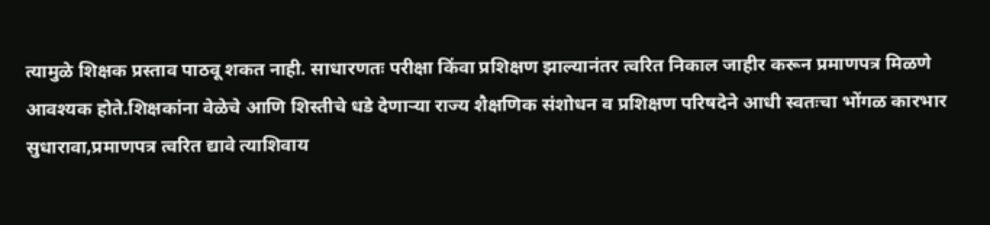त्यामुळे शिक्षक प्रस्ताव पाठवू शकत नाही. साधारणतः परीक्षा किंवा प्रशिक्षण झाल्यानंतर त्वरित निकाल जाहीर करून प्रमाणपत्र मिळणे आवश्यक होते.शिक्षकांना वेळेचे आणि शिस्तीचे धडे देणाऱ्या राज्य शैक्षणिक संशोधन व प्रशिक्षण परिषदेने आधी स्वतःचा भोंगळ कारभार सुधारावा,प्रमाणपत्र त्वरित द्यावे त्याशिवाय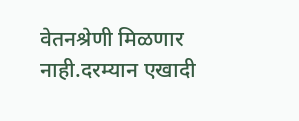वेतनश्रेणी मिळणार नाही.दरम्यान एखादी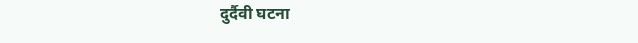दुर्दैवी घटना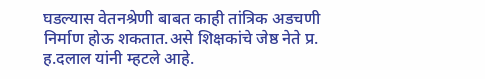घडल्यास वेतनश्रेणी बाबत काही तांत्रिक अडचणी निर्माण होऊ शकतात.असे शिक्षकांचे जेष्ठ नेते प्र. ह.दलाल यांनी म्हटले आहे.